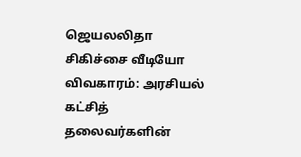ஜெயலலிதா சிகிச்சை வீடியோ விவகாரம்: அரசியல் கட்சித் தலைவர்களின்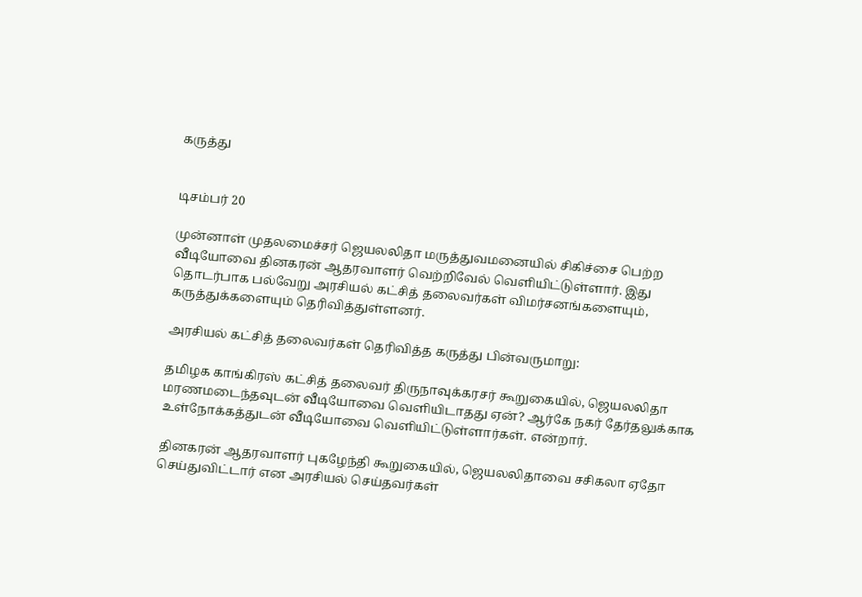கருத்து


டிசம்பர் 20

முன்னாள் முதலமைச்சர் ஜெயலலிதா மருத்துவமனையில் சிகிச்சை பெற்ற வீடியோவை தினகரன் ஆதரவாளர் வெற்றிவேல் வெளியிட்டுள்ளார். இது தொடர்பாக பல்வேறு அரசியல் கட்சித் தலைவர்கள் விமர்சனங்களையும், கருத்துக்களையும் தெரிவித்துள்ளனர்.

அரசியல் கட்சித் தலைவர்கள் தெரிவித்த கருத்து பின்வருமாறு:

தமிழக காங்கிரஸ் கட்சித் தலைவர் திருநாவுக்கரசர் கூறுகையில், ஜெயலலிதா மரணமடைந்தவுடன் வீடியோவை வெளியிடாதது ஏன்? ஆர்கே நகர் தேர்தலுக்காக உள்நோக்கத்துடன் வீடியோவை வெளியிட்டுள்ளார்கள். என்றார்.

தினகரன் ஆதரவாளர் புகழேந்தி கூறுகையில், ஜெயலலிதாவை சசிகலா ஏதோ செய்துவிட்டார் என அரசியல் செய்தவர்கள்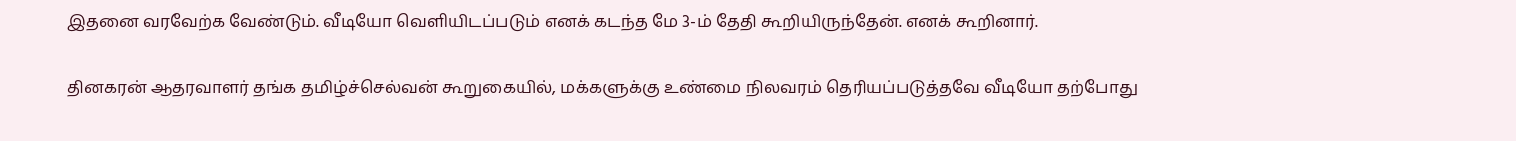இதனை வரவேற்க வேண்டும். வீடியோ வெளியிடப்படும் எனக் கடந்த மே 3-ம் தேதி கூறியிருந்தேன். எனக் கூறினார்.

தினகரன் ஆதரவாளர் தங்க தமிழ்ச்செல்வன் கூறுகையில், மக்களுக்கு உண்மை நிலவரம் தெரியப்படுத்தவே வீடியோ தற்போது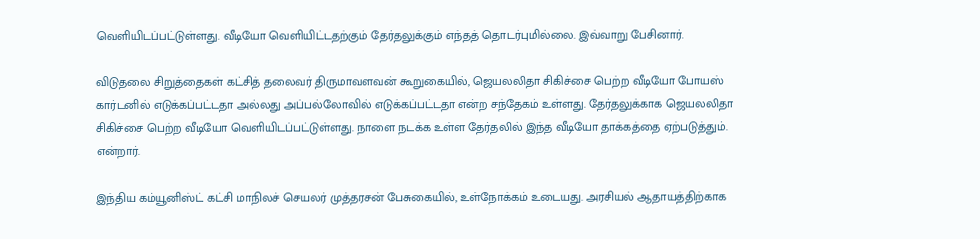வெளியிடப்பட்டுள்ளது. வீடியோ வெளியிட்டதற்கும் தேர்தலுக்கும் எந்தத் தொடர்புமில்லை. இவ்வாறு பேசினார்.

விடுதலை சிறுத்தைகள் கட்சித் தலைவர் திருமாவளவன் கூறுகையில், ஜெயலலிதா சிகிச்சை பெற்ற வீடியோ போயஸ் கார்டனில் எடுக்கப்பட்டதா அல்லது அப்பல்லோவில் எடுக்கப்பட்டதா என்ற சந்தேகம் உள்ளது. தேர்தலுக்காக ஜெயலலிதா சிகிச்சை பெற்ற வீடியோ வெளியிடப்பட்டுள்ளது. நாளை நடக்க உள்ள தேர்தலில் இந்த வீடியோ தாக்கத்தை ஏற்படுத்தும். என்றார்.

இந்திய கம்யூனிஸ்ட் கட்சி மாநிலச் செயலர் முத்தரசன் பேசுகையில், உள்நோக்கம் உடையது. அரசியல் ஆதாயத்திற்காக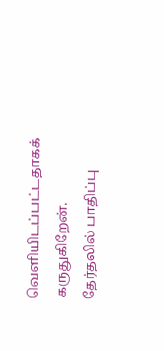வெளியிடப்பட்டதாகக் கருதுகிறேன். தேர்தலில் பாதிப்பு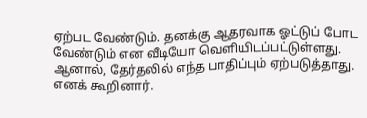ஏற்பட வேண்டும். தனக்கு ஆதரவாக ஓட்டுப் போட வேண்டும் என வீடியோ வெளியிடப்பட்டுள்ளது. ஆனால், தேர்தலில் எந்த பாதிப்பும் ஏற்படுத்தாது. எனக் கூறினார்.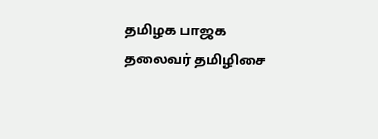தமிழக பாஜக தலைவர் தமிழிசை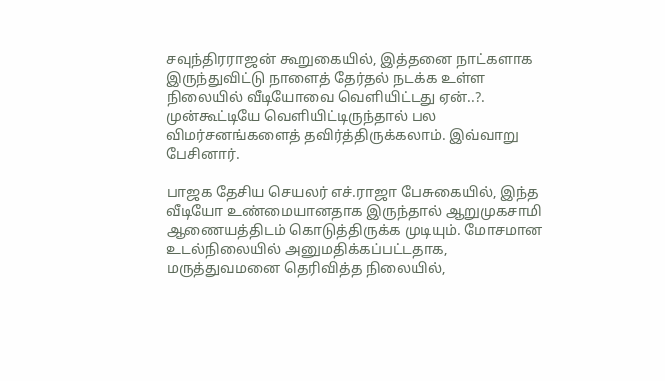சவுந்திரராஜன் கூறுகையில், இத்தனை நாட்களாக இருந்துவிட்டு நாளைத் தேர்தல் நடக்க உள்ள நிலையில் வீடியோவை வெளியிட்டது ஏன்..?. முன்கூட்டியே வெளியிட்டிருந்தால் பல விமர்சனங்களைத் தவிர்த்திருக்கலாம். இவ்வாறு பேசினார்.

பாஜக தேசிய செயலர் எச்.ராஜா பேசுகையில், இந்த வீடியோ உண்மையானதாக இருந்தால் ஆறுமுகசாமி ஆணையத்திடம் கொடுத்திருக்க முடியும். மோசமான உடல்நிலையில் அனுமதிக்கப்பட்டதாக, மருத்துவமனை தெரிவித்த நிலையில்,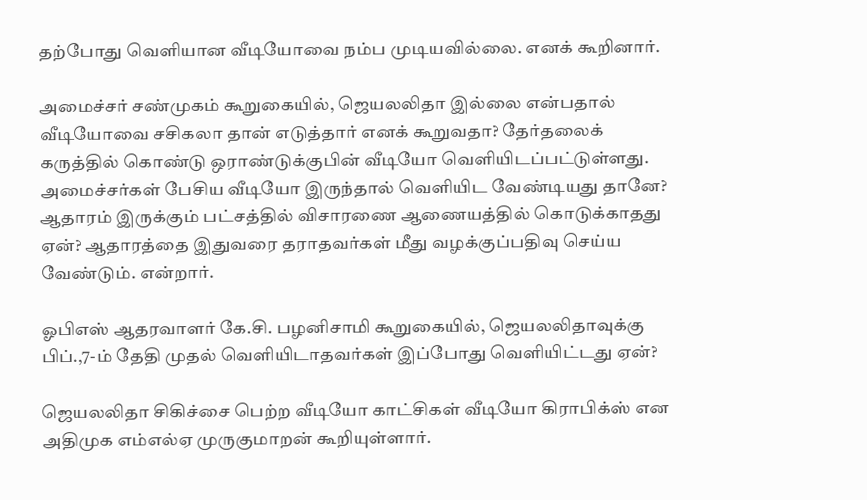தற்போது வெளியான வீடியோவை நம்ப முடியவில்லை. எனக் கூறினார்.

அமைச்சர் சண்முகம் கூறுகையில், ஜெயலலிதா இல்லை என்பதால் வீடியோவை சசிகலா தான் எடுத்தார் எனக் கூறுவதா? தேர்தலைக் கருத்தில் கொண்டு ஒராண்டுக்குபின் வீடியோ வெளியிடப்பட்டுள்ளது. அமைச்சர்கள் பேசிய வீடியோ இருந்தால் வெளியிட வேண்டியது தானே? ஆதாரம் இருக்கும் பட்சத்தில் விசாரணை ஆணையத்தில் கொடுக்காதது ஏன்? ஆதாரத்தை இதுவரை தராதவர்கள் மீது வழக்குப்பதிவு செய்ய வேண்டும். என்றார்.

ஓபிஎஸ் ஆதரவாளர் கே.சி. பழனிசாமி கூறுகையில், ஜெயலலிதாவுக்கு பிப்.,7-ம் தேதி முதல் வெளியிடாதவர்கள் இப்போது வெளியிட்டது ஏன்?

ஜெயலலிதா சிகிச்சை பெற்ற வீடியோ காட்சிகள் வீடியோ கிராபிக்ஸ் என அதிமுக எம்எல்ஏ முருகுமாறன் கூறியுள்ளார்.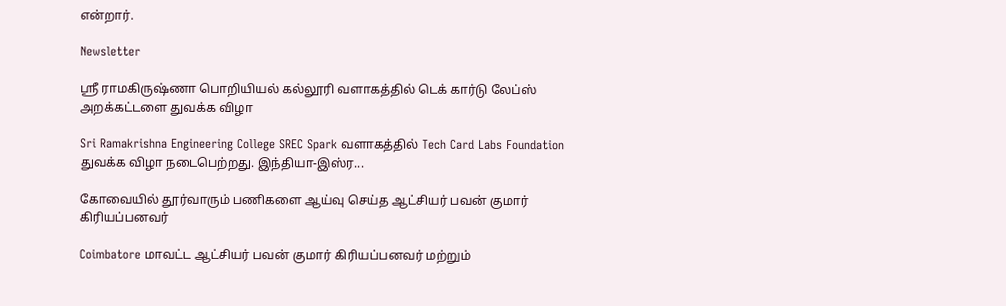என்றார்.

Newsletter

ஸ்ரீ ராமகிருஷ்ணா பொறியியல் கல்லூரி வளாகத்தில் டெக் கார்டு லேப்ஸ் அறக்கட்டளை துவக்க விழா

Sri Ramakrishna Engineering College SREC Spark வளாகத்தில் Tech Card Labs Foundation துவக்க விழா நடைபெற்றது. இந்தியா-இஸ்ர...

கோவையில் தூர்வாரும் பணிகளை ஆய்வு செய்த ஆட்சியர் பவன் குமார் கிரியப்பனவர்

Coimbatore மாவட்ட ஆட்சியர் பவன் குமார் கிரியப்பனவர் மற்றும்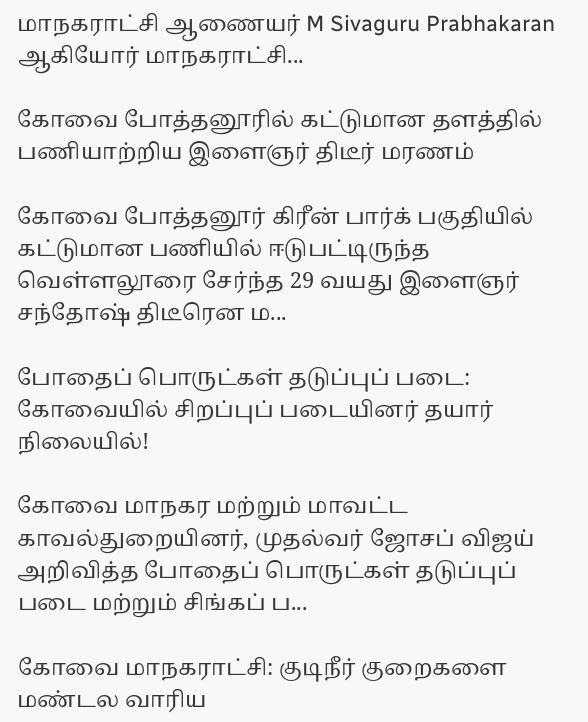மாநகராட்சி ஆணையர் M Sivaguru Prabhakaran ஆகியோர் மாநகராட்சி...

கோவை போத்தனூரில் கட்டுமான தளத்தில் பணியாற்றிய இளைஞர் திடீர் மரணம்

கோவை போத்தனூர் கிரீன் பார்க் பகுதியில் கட்டுமான பணியில் ஈடுபட்டிருந்த வெள்ளலூரை சேர்ந்த 29 வயது இளைஞர் சந்தோஷ் திடீரென ம...

போதைப் பொருட்கள் தடுப்புப் படை: கோவையில் சிறப்புப் படையினர் தயார் நிலையில்!

கோவை மாநகர மற்றும் மாவட்ட காவல்துறையினர், முதல்வர் ஜோசப் விஜய் அறிவித்த போதைப் பொருட்கள் தடுப்புப் படை மற்றும் சிங்கப் ப...

கோவை மாநகராட்சி: குடிநீர் குறைகளை மண்டல வாரிய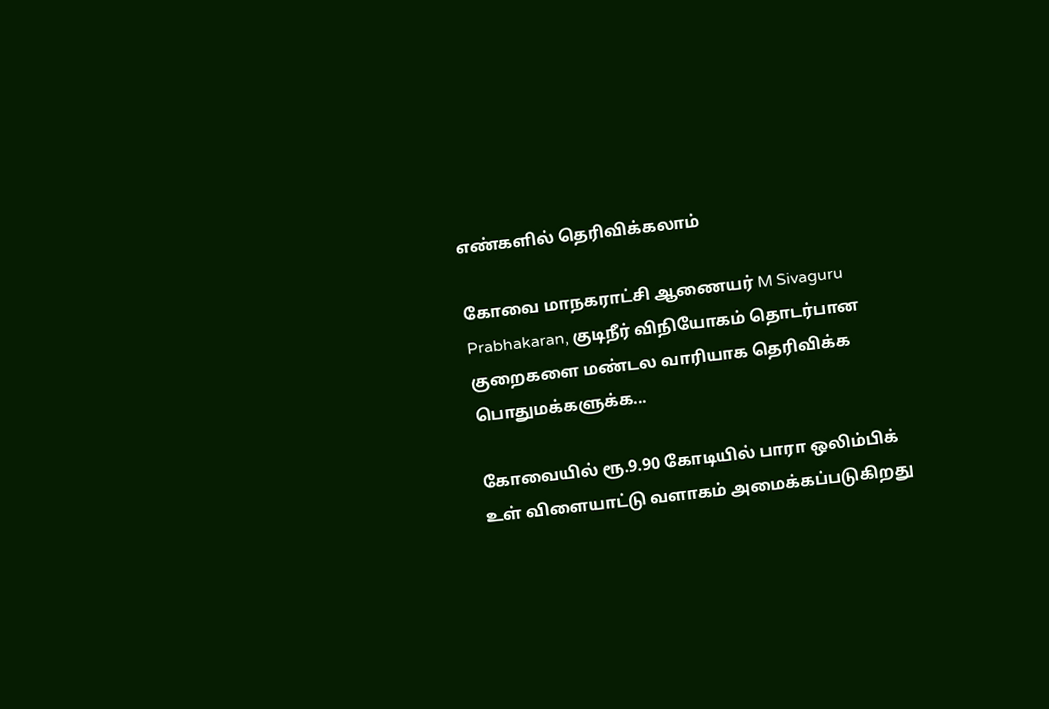எண்களில் தெரிவிக்கலாம்

கோவை மாநகராட்சி ஆணையர் M Sivaguru Prabhakaran, குடிநீர் விநியோகம் தொடர்பான குறைகளை மண்டல வாரியாக தெரிவிக்க பொதுமக்களுக்க...

கோவையில் ரூ.9.90 கோடியில் பாரா ஒலிம்பிக் உள் விளையாட்டு வளாகம் அமைக்கப்படுகிறது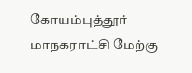கோயம்புத்தூர் மாநகராட்சி மேற்கு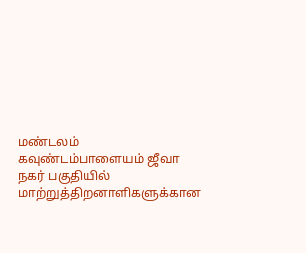மண்டலம் கவுண்டம்பாளையம் ஜீவா நகர் பகுதியில் மாற்றுத்திறனாளிகளுக்கான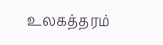உலகத்தரம்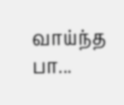வாய்ந்த பா...